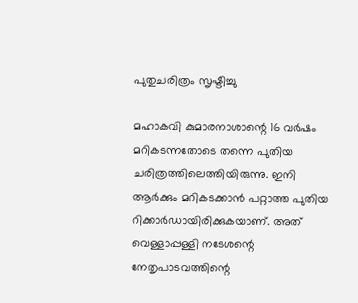പുതുചരിത്രം സൃഷ്ടിച്ചു

മഹാകവി കുമാരനാശാന്റെ 16 വര്‍ഷം മറികടന്നതോടെ തന്നെ പുതിയ ചരിത്രത്തിലെത്തിയിരുന്നു. ഇനി ആര്‍ക്കും മറികടക്കാന്‍ പറ്റാത്ത പുതിയ റിക്കാര്‍ഡായിരിക്കുകയാണ്. അത് വെള്ളാപ്പള്ളി നടേശന്റെ നേതൃപാടവത്തിന്റെ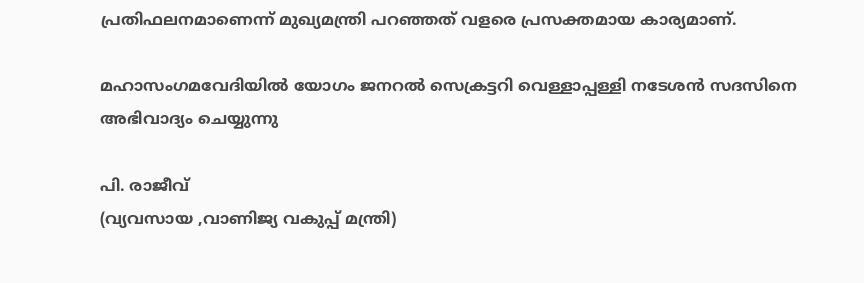പ്രതിഫലനമാണെന്ന് മുഖ്യമന്ത്രി പറഞ്ഞത് വളരെ പ്രസക്തമായ കാര്യമാണ്.

മഹാസംഗമവേദിയിൽ യോഗം ജനറല്‍ സെക്രട്ടറി വെള്ളാപ്പള്ളി നടേശൻ സദസിനെ അഭിവാദ്യം ചെയ്യുന്നു

പി. രാജീവ്
(വ്യവസായ ,വാണിജ്യ വകുപ്പ് മന്ത്രി)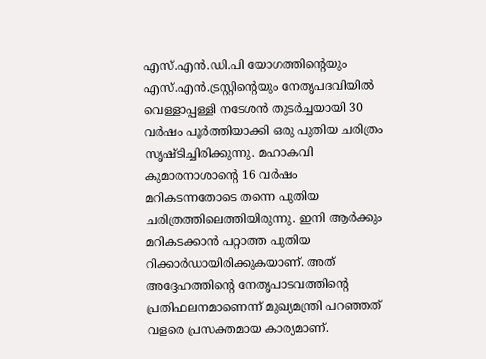എസ്.എന്‍.ഡി.പി യോഗത്തിന്റെയും എസ്.എന്‍.ട്രസ്റ്റിന്റെയും നേതൃപദവിയില്‍ വെള്ളാപ്പള്ളി നടേശന്‍ തുടര്‍ച്ചയായി 30 വര്‍ഷം പൂര്‍ത്തിയാക്കി ഒരു പുതിയ ചരിത്രം സൃഷ്ടിച്ചിരിക്കുന്നു. മഹാകവി കുമാരനാശാന്റെ 16 വര്‍ഷം മറികടന്നതോടെ തന്നെ പുതിയ ചരിത്രത്തിലെത്തിയിരുന്നു. ഇനി ആര്‍ക്കും മറികടക്കാന്‍ പറ്റാത്ത പുതിയ റിക്കാര്‍ഡായിരിക്കുകയാണ്. അത് അദ്ദേഹത്തിന്റെ നേതൃപാടവത്തിന്റെ പ്രതിഫലനമാണെന്ന് മുഖ്യമന്ത്രി പറഞ്ഞത് വളരെ പ്രസക്തമായ കാര്യമാണ്.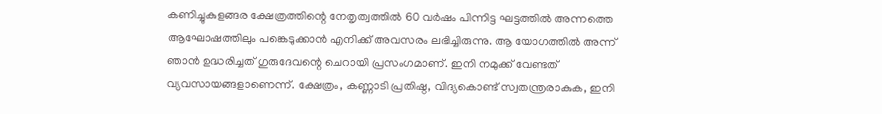കണിച്ചുകുളങ്ങര ക്ഷേത്രത്തിന്റെ നേതൃത്വത്തില്‍ 60 വര്‍ഷം പിന്നിട്ട ഘട്ടത്തില്‍ അന്നത്തെ ആഘോഷത്തിലും പങ്കെടുക്കാന്‍ എനിക്ക് അവസരം ലഭിച്ചിരുന്നു. ആ യോഗത്തില്‍ അന്ന് ഞാന്‍ ഉദ്ധരിച്ചത് ഗുരുദേവന്റെ ചെറായി പ്രസംഗമാണ്. ഇനി നമുക്ക് വേണ്ടത് വ്യവസായങ്ങളാണെന്ന്. ക്ഷേത്രം, കണ്ണാടി പ്രതിഷ്ഠ, വിദ്യകൊണ്ട് സ്വതന്ത്രരാകുക, ഇനി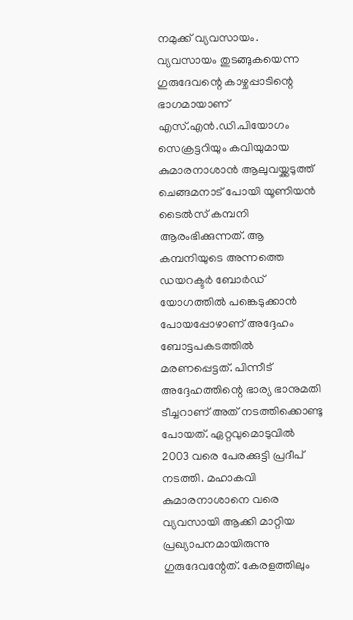നമുക്ക് വ്യവസായം. വ്യവസായം തുടങ്ങുകയെന്ന ഗുരുദേവന്റെ കാഴ്ചപ്പാടിന്റെ ഭാഗമായാണ് എസ്.എന്‍.ഡി.പിയോഗം സെക്രട്ടറിയും കവിയുമായ കുമാരനാശാന്‍ ആലുവയ്ക്കടുത്ത് ചെങ്ങമനാട് പോയി യൂണിയന്‍ ടൈല്‍സ് കമ്പനി ആരംഭിക്കുന്നത്. ആ കമ്പനിയുടെ അന്നത്തെ ഡയറക്ടര്‍ ബോര്‍ഡ് യോഗത്തില്‍ പങ്കെടുക്കാന്‍ പോയപ്പോഴാണ് അദ്ദേഹം ബോട്ടപകടത്തില്‍ മരണപ്പെട്ടത്. പിന്നീട് അദ്ദേഹത്തിന്റെ ഭാര്യ ഭാനുമതി ടീച്ചറാണ് അത് നടത്തിക്കൊണ്ടു പോയത്. ഏറ്റവുമൊടുവില്‍ 2003 വരെ പേരക്കുട്ടി പ്രദീപ് നടത്തി. മഹാകവി കുമാരനാശാനെ വരെ വ്യവസായി ആക്കി മാറ്റിയ പ്രഖ്യാപനമായിരുന്നു ഗുരുദേവന്റേത്. കേരളത്തിലും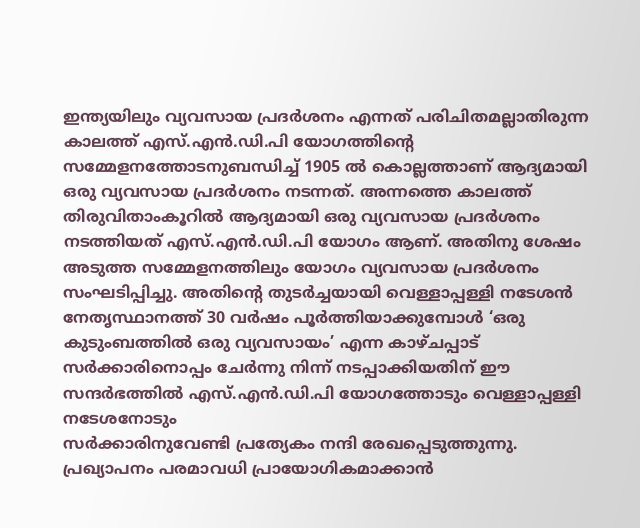ഇന്ത്യയിലും വ്യവസായ പ്രദര്‍ശനം എന്നത് പരിചിതമല്ലാതിരുന്ന കാലത്ത് എസ്.എന്‍.ഡി.പി യോഗത്തിന്റെ സമ്മേളനത്തോടനുബന്ധിച്ച് 1905 ല്‍ കൊല്ലത്താണ് ആദ്യമായി ഒരു വ്യവസായ പ്രദര്‍ശനം നടന്നത്. അന്നത്തെ കാലത്ത് തിരുവിതാംകൂറില്‍ ആദ്യമായി ഒരു വ്യവസായ പ്രദര്‍ശനം നടത്തിയത് എസ്.എന്‍.ഡി.പി യോഗം ആണ്. അതിനു ശേഷം അടുത്ത സമ്മേളനത്തിലും യോഗം വ്യവസായ പ്രദര്‍ശനം സംഘടിപ്പിച്ചു. അതിന്റെ തുടര്‍ച്ചയായി വെള്ളാപ്പള്ളി നടേശന്‍ നേതൃസ്ഥാനത്ത് 30 വര്‍ഷം പൂര്‍ത്തിയാക്കുമ്പോള്‍ ‘ഒരു കുടുംബത്തില്‍ ഒരു വ്യവസായം’ എന്ന കാഴ്ചപ്പാട് സര്‍ക്കാരിനൊപ്പം ചേര്‍ന്നു നിന്ന് നടപ്പാക്കിയതിന് ഈ സന്ദര്‍ഭത്തില്‍ എസ്.എന്‍.ഡി.പി യോഗത്തോടും വെള്ളാപ്പള്ളി നടേശനോടും
സര്‍ക്കാരിനുവേണ്ടി പ്രത്യേകം നന്ദി രേഖപ്പെടുത്തുന്നു. പ്രഖ്യാപനം പരമാവധി പ്രായോഗികമാക്കാന്‍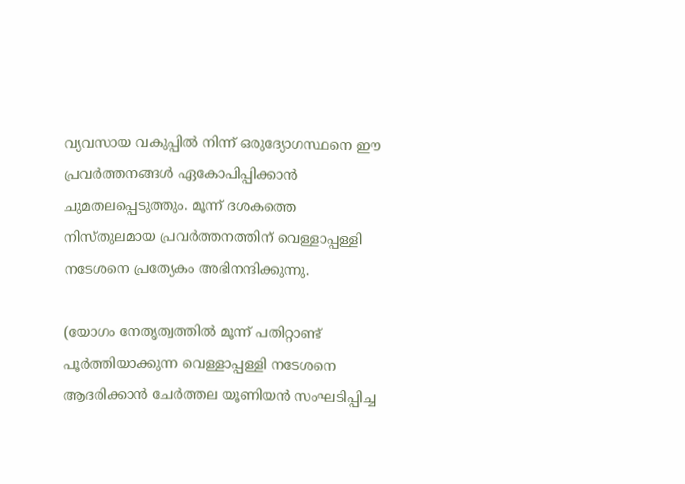വ്യവസായ വകുപ്പില്‍ നിന്ന് ഒരുദ്യോഗസ്ഥനെ ഈ പ്രവര്‍ത്തനങ്ങള്‍ ഏകോപിപ്പിക്കാന്‍ ചുമതലപ്പെടുത്തും. മൂന്ന് ദശകത്തെ നിസ്തുലമായ പ്രവര്‍ത്തനത്തിന് വെള്ളാപ്പള്ളി നടേശനെ പ്രത്യേകം അഭിനന്ദിക്കുന്നു.

(യോഗം നേതൃത്വത്തില്‍ മൂന്ന് പതിറ്റാണ്ട് പൂര്‍ത്തിയാക്കുന്ന വെള്ളാപ്പള്ളി നടേശനെ ആദരിക്കാന്‍ ചേര്‍ത്തല യൂണിയന്‍ സംഘടിപ്പിച്ച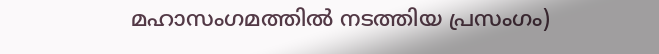മഹാസംഗമത്തിൽ നടത്തിയ പ്രസംഗം)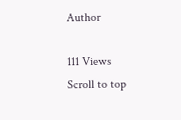Author

111 Views
Scroll to top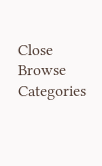Close
Browse Categories